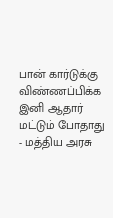பான் கார்டுக்கு விண்ணப்பிக்க இனி ஆதார் மட்டும் போதாது - மத்திய அரசு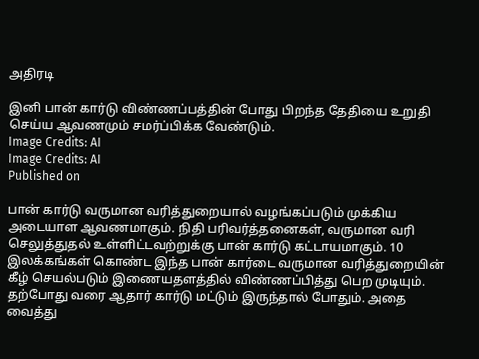அதிரடி

இனி பான் கார்டு விண்ணப்பத்தின் போது பிறந்த தேதியை உறுதி செய்ய ஆவணமும் சமர்ப்பிக்க வேண்டும்.
Image Credits: AI
Image Credits: AI
Published on

பான் கார்டு வருமான வரித்துறையால் வழங்கப்படும் முக்கிய அடையாள ஆவணமாகும். நிதி பரிவர்த்தனைகள், வருமான வரி செலுத்துதல் உள்ளிட்டவற்றுக்கு பான் கார்டு கட்டாயமாகும். 10 இலக்கங்கள் கொண்ட இந்த பான் கார்டை வருமான வரித்துறையின் கீழ் செயல்படும் இணையதளத்தில் விண்ணப்பித்து பெற முடியும். தற்போது வரை ஆதார் கார்டு மட்டும் இருந்தால் போதும். அதை வைத்து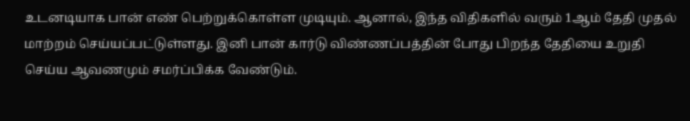உடனடியாக பான் எண் பெற்றுக்கொள்ள முடியும். ஆனால், இந்த விதிகளில் வரும் 1ஆம் தேதி முதல் மாற்றம் செய்யப்பட்டுள்ளது. இனி பான் கார்டு விண்ணப்பத்தின் போது பிறந்த தேதியை உறுதி செய்ய ஆவணமும் சமர்ப்பிக்க வேண்டும்.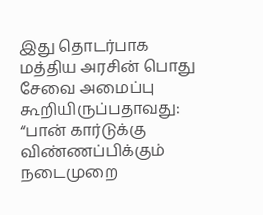இது தொடர்பாக மத்திய அரசின் பொது சேவை அமைப்பு கூறியிருப்பதாவது: “பான் கார்டுக்கு விண்ணப்பிக்கும் நடைமுறை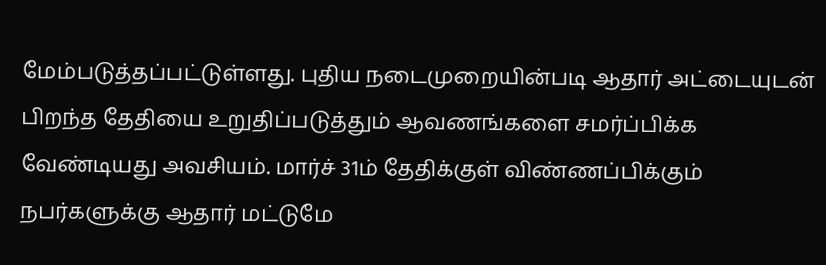மேம்படுத்தப்பட்டுள்ளது. புதிய நடைமுறையின்படி ஆதார் அட்டையுடன் பிறந்த தேதியை உறுதிப்படுத்தும் ஆவணங்களை சமர்ப்பிக்க வேண்டியது அவசியம். மார்ச் 31ம் தேதிக்குள் விண்ணப்பிக்கும் நபர்களுக்கு ஆதார் மட்டுமே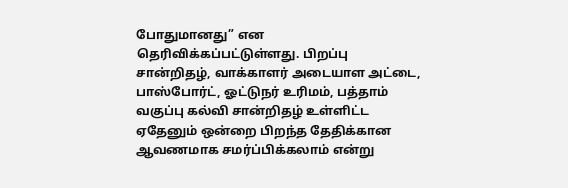போதுமானது” என தெரிவிக்கப்பட்டுள்ளது. பிறப்பு சான்றிதழ், வாக்காளர் அடையாள அட்டை, பாஸ்போர்ட், ஓட்டுநர் உரிமம், பத்தாம் வகுப்பு கல்வி சான்றிதழ் உள்ளிட்ட ஏதேனும் ஒன்றை பிறந்த தேதிக்கான ஆவணமாக சமர்ப்பிக்கலாம் என்று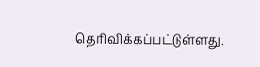தெரிவிக்கப்பட்டுள்ளது.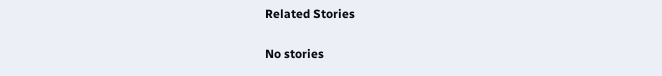Related Stories

No stories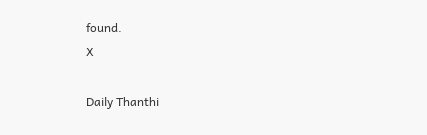found.
X

Daily Thanthi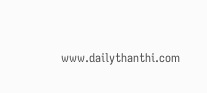www.dailythanthi.com